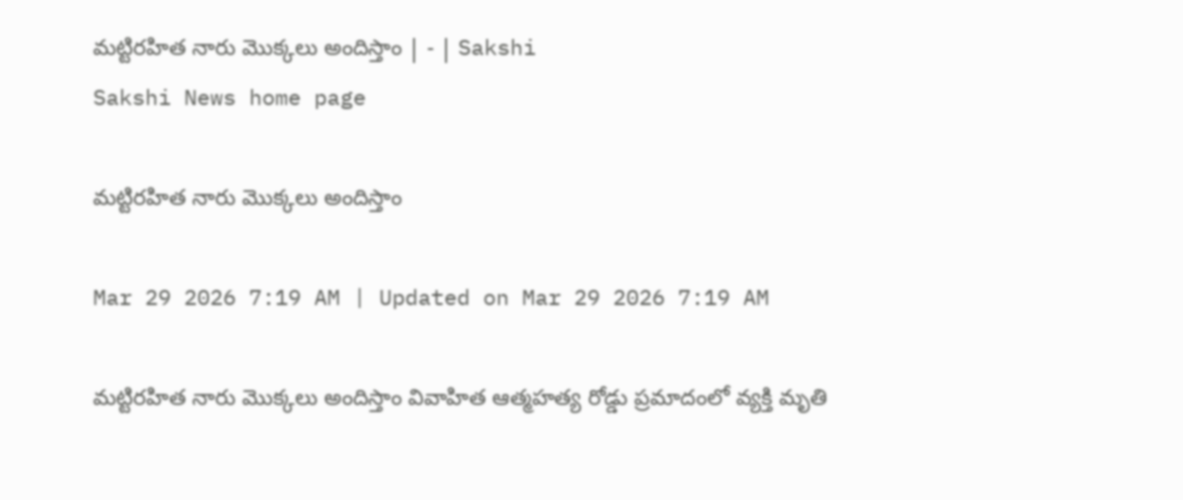మట్టిరహిత నారు మొక్కలు అందిస్తాం | - | Sakshi
Sakshi News home page

మట్టిరహిత నారు మొక్కలు అందిస్తాం

Mar 29 2026 7:19 AM | Updated on Mar 29 2026 7:19 AM

మట్టిరహిత నారు మొక్కలు అందిస్తాం వివాహిత ఆత్మహత్య రోడ్డు ప్రమాదంలో వ్యక్తి మృతి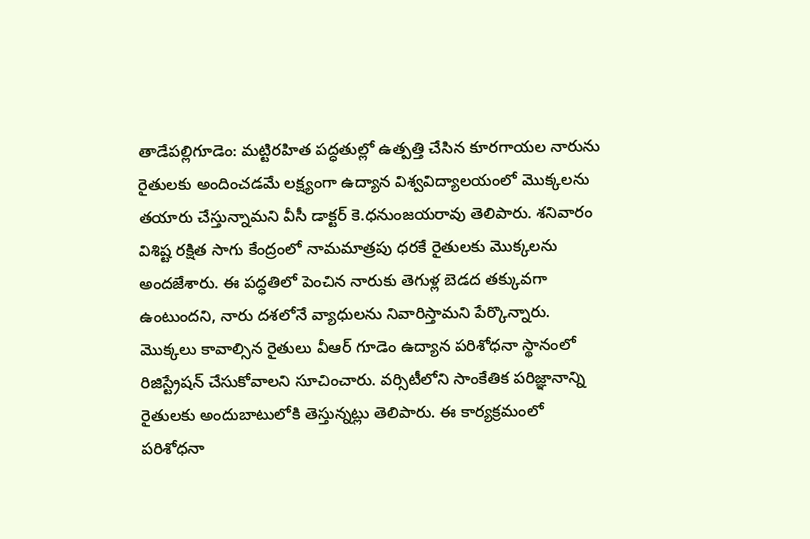తాడేపల్లిగూడెం: మట్టిరహిత పద్ధతుల్లో ఉత్పత్తి చేసిన కూరగాయల నారును రైతులకు అందించడమే లక్ష్యంగా ఉద్యాన విశ్వవిద్యాలయంలో మొక్కలను తయారు చేస్తున్నామని వీసీ డాక్టర్‌ కె.ధనుంజయరావు తెలిపారు. శనివారం విశిష్ట రక్షిత సాగు కేంద్రంలో నామమాత్రపు ధరకే రైతులకు మొక్కలను అందజేశారు. ఈ పద్ధతిలో పెంచిన నారుకు తెగుళ్ల బెడద తక్కువగా ఉంటుందని, నారు దశలోనే వ్యాధులను నివారిస్తామని పేర్కొన్నారు. మొక్కలు కావాల్సిన రైతులు వీఆర్‌ గూడెం ఉద్యాన పరిశోధనా స్థానంలో రిజిస్ట్రేషన్‌ చేసుకోవాలని సూచించారు. వర్సిటీలోని సాంకేతిక పరిజ్ఞానాన్ని రైతులకు అందుబాటులోకి తెస్తున్నట్లు తెలిపారు. ఈ కార్యక్రమంలో పరిశోధనా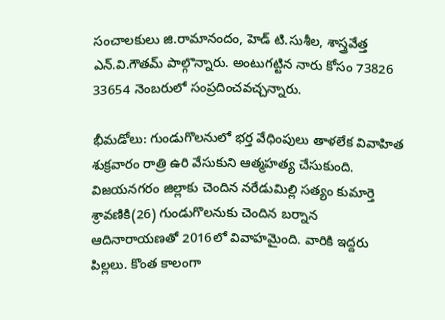సంచాలకులు జి.రామానందం, హెడ్‌ టి.సుశీల, శాస్త్రవేత్త ఎన్‌.వి.గౌతమ్‌ పాల్గొన్నారు. అంటుగట్టిన నారు కోసం 73826 33654 నెంబరులో సంప్రదించవచ్చన్నారు.

భీమడోలు: గుండుగొలనులో భర్త వేధింపులు తాళలేక వివాహిత శుక్రవారం రాత్రి ఉరి వేసుకుని ఆత్మహత్య చేసుకుంది. విజయనగరం జిల్లాకు చెందిన నరేడుమిల్లి సత్యం కుమార్తె శ్రావణికి(26) గుండుగొలనుకు చెందిన బర్నాన ఆదినారాయణతో 2016లో వివాహమైంది. వారికి ఇద్దరు పిల్లలు. కొంత కాలంగా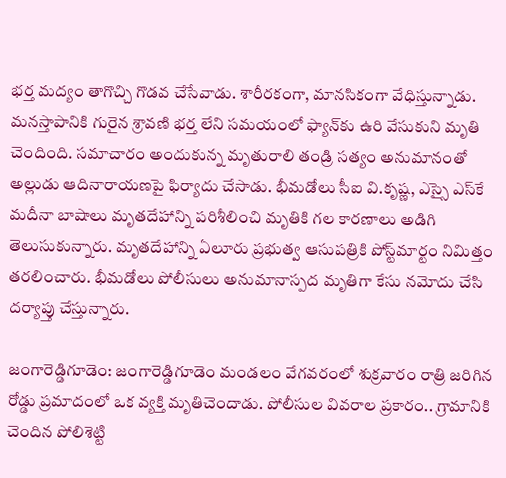భర్త మద్యం తాగొచ్చి గొడవ చేసేవాడు. శారీరకంగా, మానసికంగా వేధిస్తున్నాడు. మనస్తాపానికి గురైన శ్రావణి భర్త లేని సమయంలో ఫ్యాన్‌కు ఉరి వేసుకుని మృతి చెందింది. సమాచారం అందుకున్న మృతురాలి తండ్రి సత్యం అనుమానంతో అల్లుడు ఆదినారాయణపై ఫిర్యాదు చేసాడు. భీమడోలు సీఐ వి.కృష్ణ, ఎస్సై ఎస్‌కే మదీనా బాషాలు మృతదేహాన్ని పరిశీలించి మృతికి గల కారణాలు అడిగి తెలుసుకున్నారు. మృతదేహాన్ని ఏలూరు ప్రభుత్వ ఆసుపత్రికి పోస్ట్‌మార్టం నిమిత్తం తరలించారు. భీమడోలు పోలీసులు అనుమానాస్పద మృతిగా కేసు నమోదు చేసి దర్యాప్తు చేస్తున్నారు.

జంగారెడ్డిగూడెం: జంగారెడ్డిగూడెం మండలం వేగవరంలో శుక్రవారం రాత్రి జరిగిన రోడ్డు ప్రమాదంలో ఒక వ్యక్తి మృతిచెందాడు. పోలీసుల వివరాల ప్రకారం.. గ్రామానికి చెందిన పోలిశెట్టి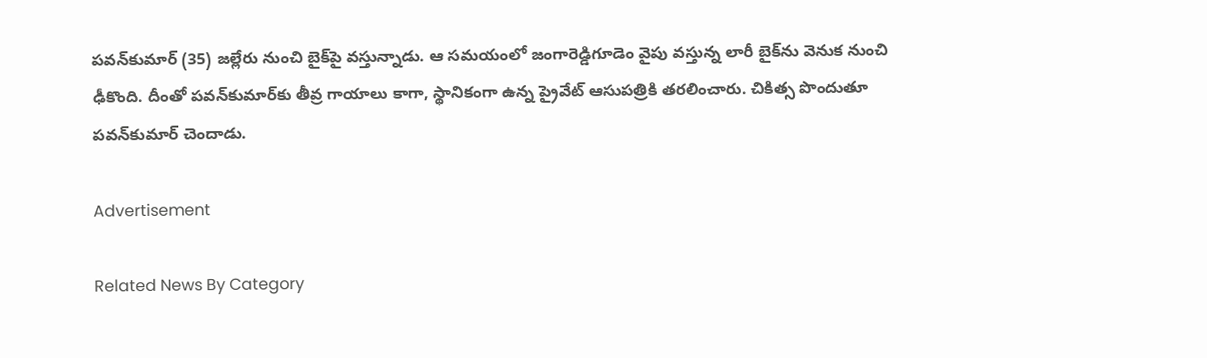పవన్‌కుమార్‌ (35) జల్లేరు నుంచి బైక్‌పై వస్తున్నాడు. ఆ సమయంలో జంగారెడ్డిగూడెం వైపు వస్తున్న లారీ బైక్‌ను వెనుక నుంచి ఢీకొంది. దీంతో పవన్‌కుమార్‌కు తీవ్ర గాయాలు కాగా, స్థానికంగా ఉన్న ప్రైవేట్‌ ఆసుపత్రికి తరలించారు. చికిత్స పొందుతూ పవన్‌కుమార్‌ చెందాడు.

Advertisement

Related News By Category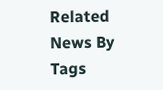Related News By Tags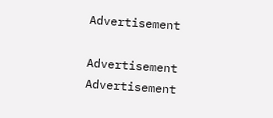Advertisement

Advertisement
Advertisement